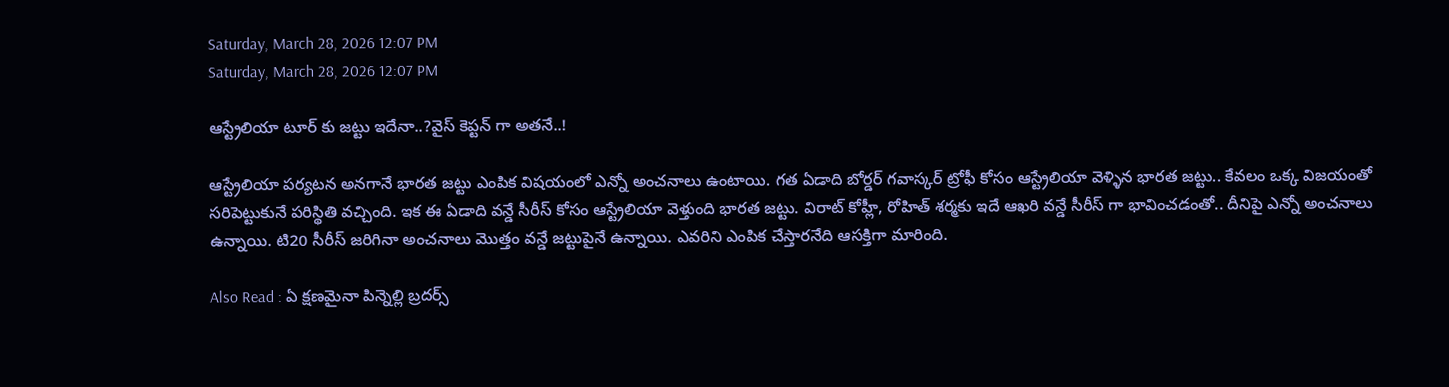Saturday, March 28, 2026 12:07 PM
Saturday, March 28, 2026 12:07 PM

ఆస్ట్రేలియా టూర్ కు జట్టు ఇదేనా..?వైస్ కెప్టన్ గా అతనే..!

ఆస్ట్రేలియా పర్యటన అనగానే భారత జట్టు ఎంపిక విషయంలో ఎన్నో అంచనాలు ఉంటాయి. గత ఏడాది బోర్డర్ గవాస్కర్ ట్రోఫీ కోసం ఆస్ట్రేలియా వెళ్ళిన భారత జట్టు.. కేవలం ఒక్క విజయంతో సరిపెట్టుకునే పరిస్థితి వచ్చింది. ఇక ఈ ఏడాది వన్డే సీరీస్ కోసం ఆస్ట్రేలియా వెళ్తుంది భారత జట్టు. విరాట్ కోహ్లీ, రోహిత్ శర్మకు ఇదే ఆఖరి వన్డే సీరీస్ గా భావించడంతో.. దీనిపై ఎన్నో అంచనాలు ఉన్నాయి. టి20 సీరీస్ జరిగినా అంచనాలు మొత్తం వన్డే జట్టుపైనే ఉన్నాయి. ఎవరిని ఎంపిక చేస్తారనేది ఆసక్తిగా మారింది.

Also Read : ఏ క్షణమైనా పిన్నెల్లి బ్రదర్స్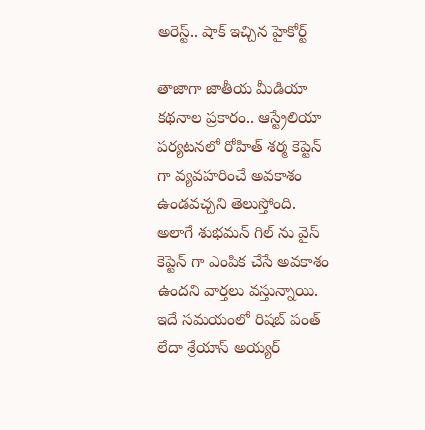అరెస్ట్.. షాక్ ఇచ్చిన హైకోర్ట్

తాజాగా జాతీయ మీడియా కథనాల ప్రకారం.. ఆస్ట్రేలియా పర్యటనలో రోహిత్ శర్మ కెప్టెన్ గా వ్యవహరించే అవకాశం ఉండవచ్చని తెలుస్తోంది. అలాగే శుభమన్ గిల్ ను వైస్ కెప్టెన్ గా ఎంపిక చేసే అవకాశం ఉందని వార్తలు వస్తున్నాయి. ఇదే సమయంలో రిషబ్ పంత్ లేదా శ్రేయాస్ అయ్యర్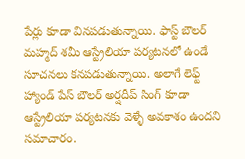పేర్లు కూడా వినపడుతున్నాయి. ఫాస్ట్ బౌలర్ మహ్మద్ శమీ ఆస్ట్రేలియా పర్యటనలో ఉండే సూచనలు కనపడుతున్నాయి. అలాగే లెఫ్ట్ హ్యాండ్ పేస్ బౌలర్ అర్షదీప్ సింగ్ కూడా ఆస్ట్రేలియా పర్యటనకు వెళ్ళే అవకాశం ఉందని సమాచారం.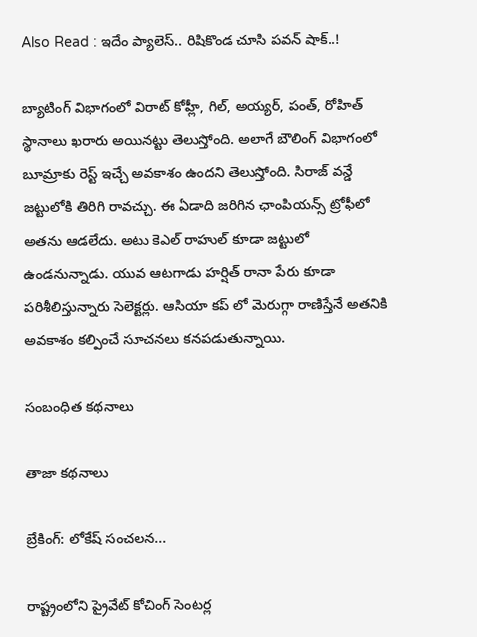Also Read : ఇదేం ప్యాలెస్.. రిషికొండ చూసి పవన్ షాక్..!

బ్యాటింగ్ విభాగంలో విరాట్ కోహ్లీ, గిల్, అయ్యర్, పంత్, రోహిత్ స్థానాలు ఖరారు అయినట్టు తెలుస్తోంది. అలాగే బౌలింగ్ విభాగంలో బూమ్రాకు రెస్ట్ ఇచ్చే అవకాశం ఉందని తెలుస్తోంది. సిరాజ్ వన్డే జట్టులోకి తిరిగి రావచ్చు. ఈ ఏడాది జరిగిన ఛాంపియన్స్ ట్రోఫీలో అతను ఆడలేదు. అటు కెఎల్ రాహుల్ కూడా జట్టులో ఉండనున్నాడు. యువ ఆటగాడు హర్షిత్ రానా పేరు కూడా పరిశీలిస్తున్నారు సెలెక్టర్లు. ఆసియా కప్ లో మెరుగ్గా రాణిస్తేనే అతనికి అవకాశం కల్పించే సూచనలు కనపడుతున్నాయి.

సంబంధిత కథనాలు

తాజా కథనాలు

బ్రేకింగ్: లోకేష్ సంచలన...

రాష్ట్రంలోని ప్రైవేట్ కోచింగ్ సెంటర్ల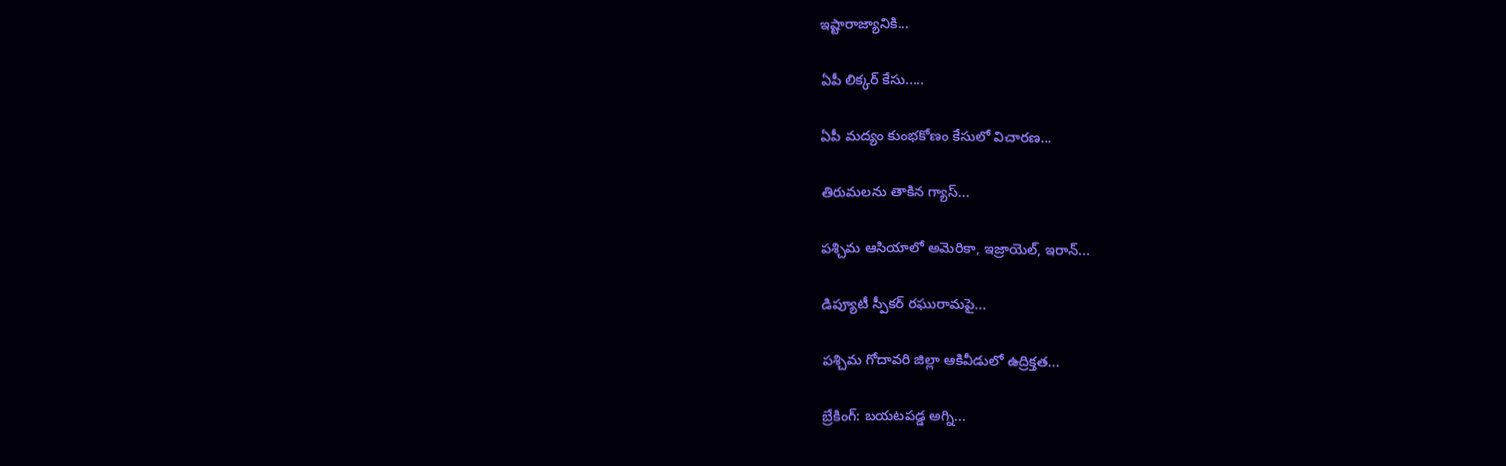ఇష్టారాజ్యానికి...

ఏపీ లిక్కర్ కేసు.....

ఏపీ మద్యం కుంభకోణం కేసులో విచారణ...

తిరుమలను తాకిన గ్యాస్...

పశ్చిమ ఆసియాలో అమెరికా, ఇజ్రాయెల్, ఇరాన్...

డిప్యూటీ స్పీకర్ రఘురామపై...

పశ్చిమ గోదావరి జిల్లా ఆకివీడులో ఉద్రిక్తత...

బ్రేకింగ్: బయటపడ్డ అగ్ని...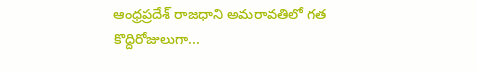ఆంధ్రప్రదేశ్ రాజధాని అమరావతిలో గత కొద్దిరోజులుగా...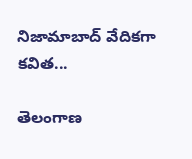నిజామాబాద్ వేదికగా కవిత...

తెలంగాణ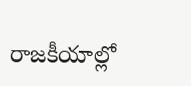రాజకీయాల్లో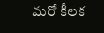మరో కీలక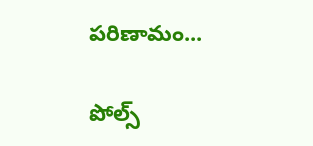పరిణామం...

పోల్స్